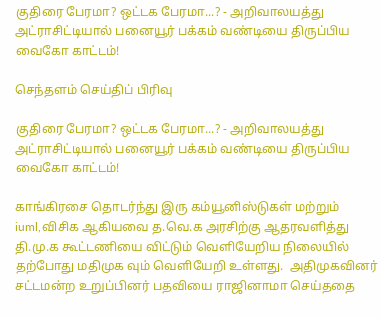குதிரை பேரமா? ஒட்டக பேரமா...? - அறிவாலயத்து அட்ராசிட்டியால் பனையூர் பக்கம் வண்டியை திருப்பிய வைகோ காட்டம்!

செந்தளம் செய்திப் பிரிவு

குதிரை பேரமா? ஒட்டக பேரமா...? - அறிவாலயத்து அட்ராசிட்டியால் பனையூர் பக்கம் வண்டியை திருப்பிய வைகோ காட்டம்!

காங்கிரசை தொடர்ந்து இரு கம்யூனிஸ்டுகள் மற்றும் iuml,விசிக ஆகியவை த.வெ.க அரசிற்கு ஆதரவளித்து தி.மு.க கூட்டணியை விட்டும் வெளியேறிய நிலையில் தற்போது மதிமுக வும் வெளியேறி உள்ளது.  அதிமுகவினர் சட்டமன்ற உறுப்பினர் பதவியை ராஜினாமா செய்ததை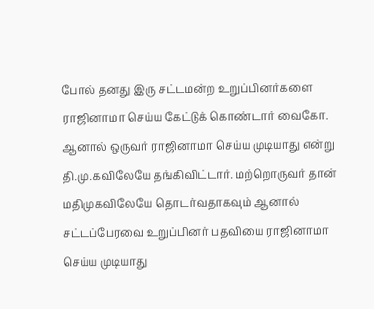போல் தனது இரு சட்டமன்ற உறுப்பினர்களை ராஜினாமா செய்ய கேட்டுக் கொண்டார் வைகோ. ஆனால் ஒருவர் ராஜினாமா செய்ய முடியாது என்று தி.மு.கவிலேயே தங்கிவிட்டார். மற்றொருவர் தான் மதிமுகவிலேயே தொடர்வதாகவும் ஆனால் சட்டப்பேரவை உறுப்பினர் பதவியை ராஜினாமா செய்ய முடியாது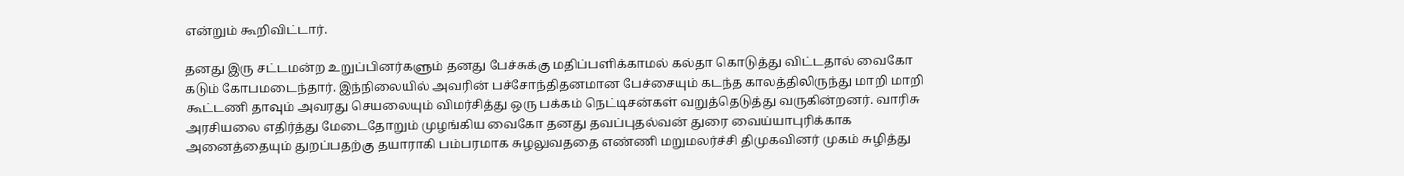என்றும் கூறிவிட்டார்.

தனது இரு சட்டமன்ற உறுப்பினர்களும் தனது பேச்சுக்கு மதிப்பளிக்காமல் கல்தா கொடுத்து விட்டதால் வைகோ கடும் கோபமடைந்தார். இந்நிலையில் அவரின் பச்சோந்திதனமான பேச்சையும் கடந்த காலத்திலிருந்து மாறி மாறி கூட்டணி தாவும் அவரது செயலையும் விமர்சித்து ஒரு பக்கம் நெட்டிசன்கள் வறுத்தெடுத்து வருகின்றனர். வாரிசு அரசியலை எதிர்த்து மேடைதோறும் முழங்கிய வைகோ தனது தவப்புதல்வன் துரை வைய்யாபுரிக்காக அனைத்தையும் துறப்பதற்கு தயாராகி பம்பரமாக சுழலுவததை எண்ணி மறுமலர்ச்சி திமுகவினர் முகம் சுழித்து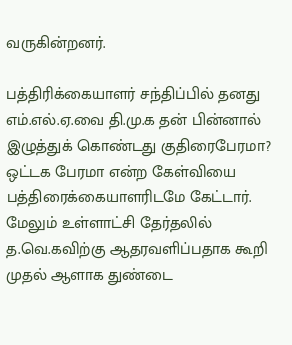வருகின்றனர்.

பத்திரிக்கையாளர் சந்திப்பில் தனது எம்.எல்.ஏ.வை தி.மு.க தன் பின்னால் இழுத்துக் கொண்டது குதிரைபேரமா? ஒட்டக பேரமா என்ற கேள்வியை பத்திரைக்கையாளரிடமே கேட்டார். மேலும் உள்ளாட்சி தேர்தலில் த.வெ.கவிற்கு ஆதரவளிப்பதாக கூறி முதல் ஆளாக துண்டை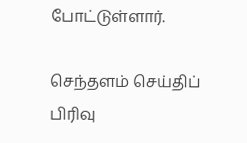போட்டுள்ளார்.

செந்தளம் செய்திப் பிரிவு